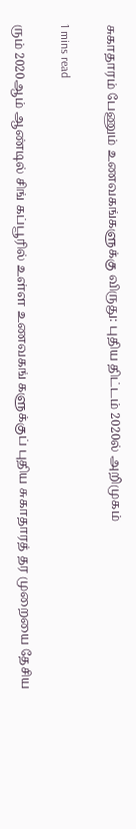சுகாதாரம் பேணும் உணவகங்களுக்கு விருது: புதிய திட்டம் 2020ல் அறிமுகம்

1 mins read

ரும் 2020ஆம் ஆண்டில் சிங் கப்பூரில் உள்ள உணவகங் களுக்குப் புதிய சுகாதாரத் தர முறையை தேசிய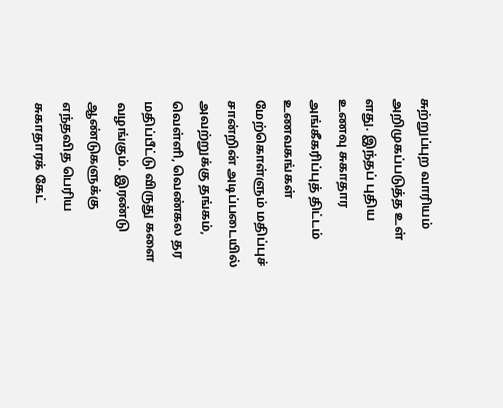சுற்றுப்புற வாரியம் அறிமுகப்படுத்த உள் ளது. இந்தப் புதிய உணவு சுகாதார அங்கீகரிப்புத் திட்டம் உணவகங்கள் மேற்கொள்ளும் மதிப்புச் சான்றின் அடிப்படையில் அவற்றுக்கு தங்கம், வெள்ளி, வெண்கல தர மதிப்பீட்டு விருது களை வழங்கும். இரண்டு ஆண்டுகளுக்கு எந்தவித பெரிய சுகாதாரக் கேட்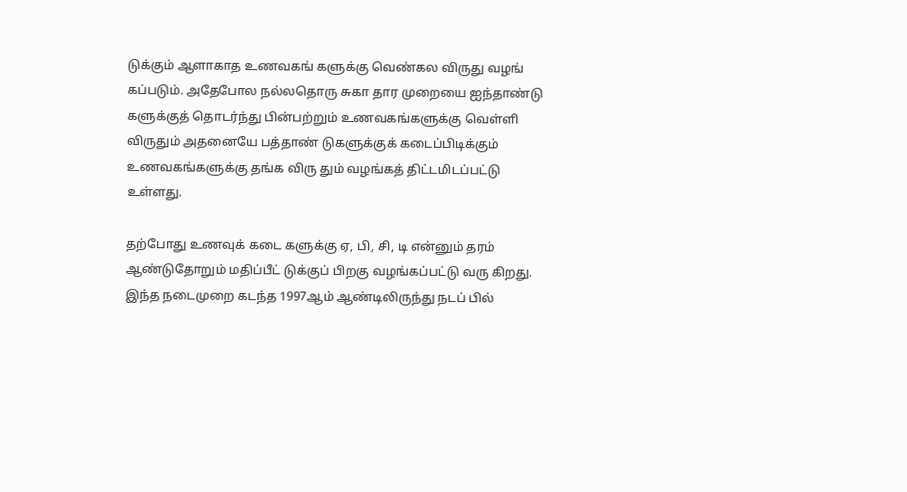டுக்கும் ஆளாகாத உணவகங் களுக்கு வெண்கல விருது வழங் கப்படும். அதேபோல நல்லதொரு சுகா தார முறையை ஐந்தாண்டு களுக்குத் தொடர்ந்து பின்பற்றும் உணவகங்களுக்கு வெள்ளி விருதும் அதனையே பத்தாண் டுகளுக்குக் கடைப்பிடிக்கும் உணவகங்களுக்கு தங்க விரு தும் வழங்கத் திட்டமிடப்பட்டு உள்ளது.

தற்போது உணவுக் கடை களுக்கு ஏ, பி, சி, டி என்னும் தரம் ஆண்டுதோறும் மதிப்பீட் டுக்குப் பிறகு வழங்கப்பட்டு வரு கிறது. இந்த நடைமுறை கடந்த 1997ஆம் ஆண்டிலிருந்து நடப் பில்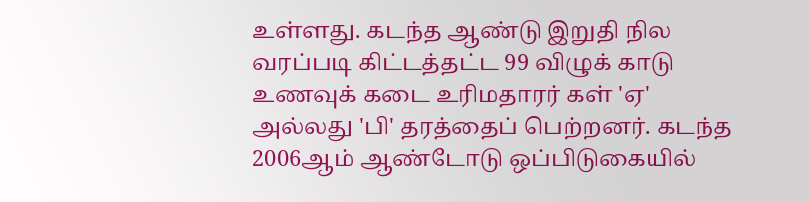உள்ளது. கடந்த ஆண்டு இறுதி நில வரப்படி கிட்டத்தட்ட 99 விழுக் காடு உணவுக் கடை உரிமதாரர் கள் 'ஏ' அல்லது 'பி' தரத்தைப் பெற்றனர். கடந்த 2006ஆம் ஆண்டோடு ஒப்பிடுகையில்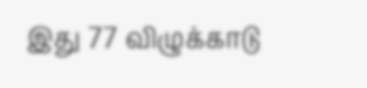இது 77 விழுக்காடு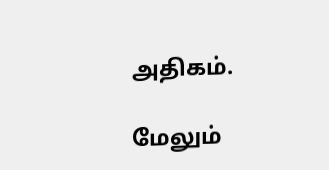அதிகம்.

மேலும்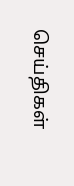செய்திகள்